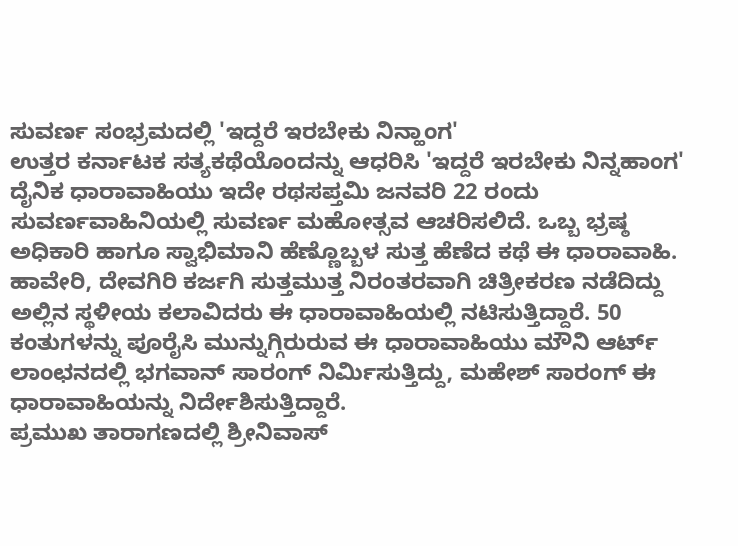ಸುವರ್ಣ ಸಂಭ್ರಮದಲ್ಲಿ 'ಇದ್ದರೆ ಇರಬೇಕು ನಿನ್ಹಾಂಗ'
ಉತ್ತರ ಕರ್ನಾಟಕ ಸತ್ಯಕಥೆಯೊಂದನ್ನು ಆಧರಿಸಿ 'ಇದ್ದರೆ ಇರಬೇಕು ನಿನ್ನಹಾಂಗ' ದೈನಿಕ ಧಾರಾವಾಹಿಯು ಇದೇ ರಥಸಪ್ತಮಿ ಜನವರಿ 22 ರಂದು ಸುವರ್ಣವಾಹಿನಿಯಲ್ಲಿ ಸುವರ್ಣ ಮಹೋತ್ಸವ ಆಚರಿಸಲಿದೆ. ಒಬ್ಬ ಭ್ರಷ್ಠ ಅಧಿಕಾರಿ ಹಾಗೂ ಸ್ವಾಭಿಮಾನಿ ಹೆಣ್ಣೊಬ್ಬಳ ಸುತ್ತ ಹೆಣೆದ ಕಥೆ ಈ ಧಾರಾವಾಹಿ.
ಹಾವೇರಿ, ದೇವಗಿರಿ ಕರ್ಜಗಿ ಸುತ್ತಮುತ್ತ ನಿರಂತರವಾಗಿ ಚಿತ್ರೀಕರಣ ನಡೆದಿದ್ದು ಅಲ್ಲಿನ ಸ್ಥಳೀಯ ಕಲಾವಿದರು ಈ ಧಾರಾವಾಹಿಯಲ್ಲಿ ನಟಿಸುತ್ತಿದ್ದಾರೆ. 50 ಕಂತುಗಳನ್ನು ಪೂರೈಸಿ ಮುನ್ನುಗ್ಗಿರುರುವ ಈ ಧಾರಾವಾಹಿಯು ಮೌನಿ ಆರ್ಟ್ ಲಾಂಛನದಲ್ಲಿ ಭಗವಾನ್ ಸಾರಂಗ್ ನಿರ್ಮಿಸುತ್ತಿದ್ದು, ಮಹೇಶ್ ಸಾರಂಗ್ ಈ ಧಾರಾವಾಹಿಯನ್ನು ನಿರ್ದೇಶಿಸುತ್ತಿದ್ದಾರೆ.
ಪ್ರಮುಖ ತಾರಾಗಣದಲ್ಲಿ ಶ್ರೀನಿವಾಸ್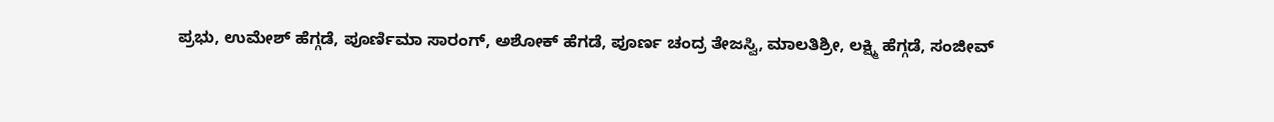ಪ್ರಭು, ಉಮೇಶ್ ಹೆಗ್ಗಡೆ, ಪೂರ್ಣಿಮಾ ಸಾರಂಗ್, ಅಶೋಕ್ ಹೆಗಡೆ, ಪೂರ್ಣ ಚಂದ್ರ ತೇಜಸ್ವಿ, ಮಾಲತಿಶ್ರೀ, ಲಕ್ಷ್ಮಿ ಹೆಗ್ಗಡೆ, ಸಂಜೀವ್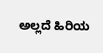ಅಲ್ಲದೆ ಹಿರಿಯ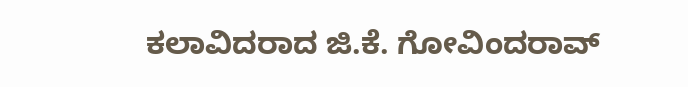ಕಲಾವಿದರಾದ ಜಿ.ಕೆ. ಗೋವಿಂದರಾವ್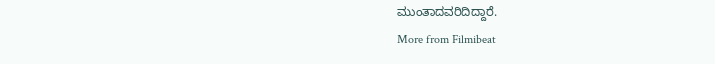ಮುಂತಾದವರಿದಿದ್ದಾರೆ.
More from Filmibeat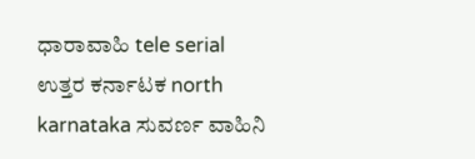ಧಾರಾವಾಹಿ tele serial ಉತ್ತರ ಕರ್ನಾಟಕ north karnataka ಸುವರ್ಣ ವಾಹಿನಿ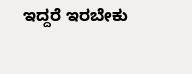ಇದ್ದರೆ ಇರಬೇಕು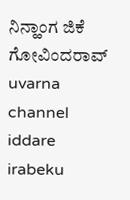ನಿನ್ಹಾಂಗ ಜಿಕೆ ಗೋವಿಂದರಾವ್ uvarna channel iddare irabeku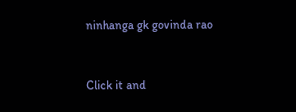ninhanga gk govinda rao


Click it and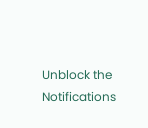Unblock the Notifications